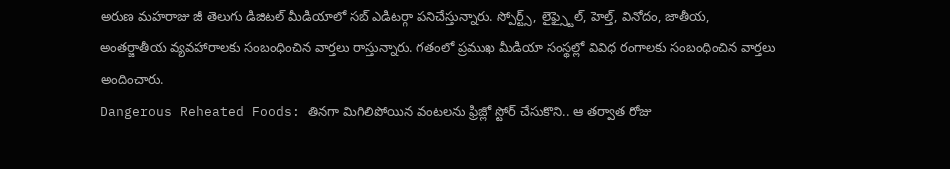అరుణ మహరాజు జీ తెలుగు డిజిటల్ మీడియాలో సబ్ ఎడిటర్గా పనిచేస్తున్నారు. స్పోర్ట్స్, లైఫ్స్టైల్, హెల్త్, వినోదం, జాతీయ, అంతర్జాతీయ వ్యవహారాలకు సంబంధించిన వార్తలు రాస్తున్నారు. గతంలో ప్రముఖ మీడియా సంస్థల్లో వివిధ రంగాలకు సంబంధించిన వార్తలు అందించారు.
Dangerous Reheated Foods: తినగా మిగిలిపోయిన వంటలను ఫ్రిజ్లో స్టోర్ చేసుకొని.. ఆ తర్వాత రోజు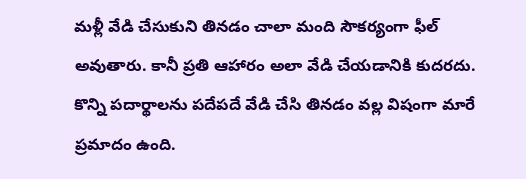మళ్లీ వేడి చేసుకుని తినడం చాలా మంది సౌకర్యంగా ఫీల్ అవుతారు. కానీ ప్రతి ఆహారం అలా వేడి చేయడానికి కుదరదు. కొన్ని పదార్థాలను పదేపదే వేడి చేసి తినడం వల్ల విషంగా మారే ప్రమాదం ఉంది.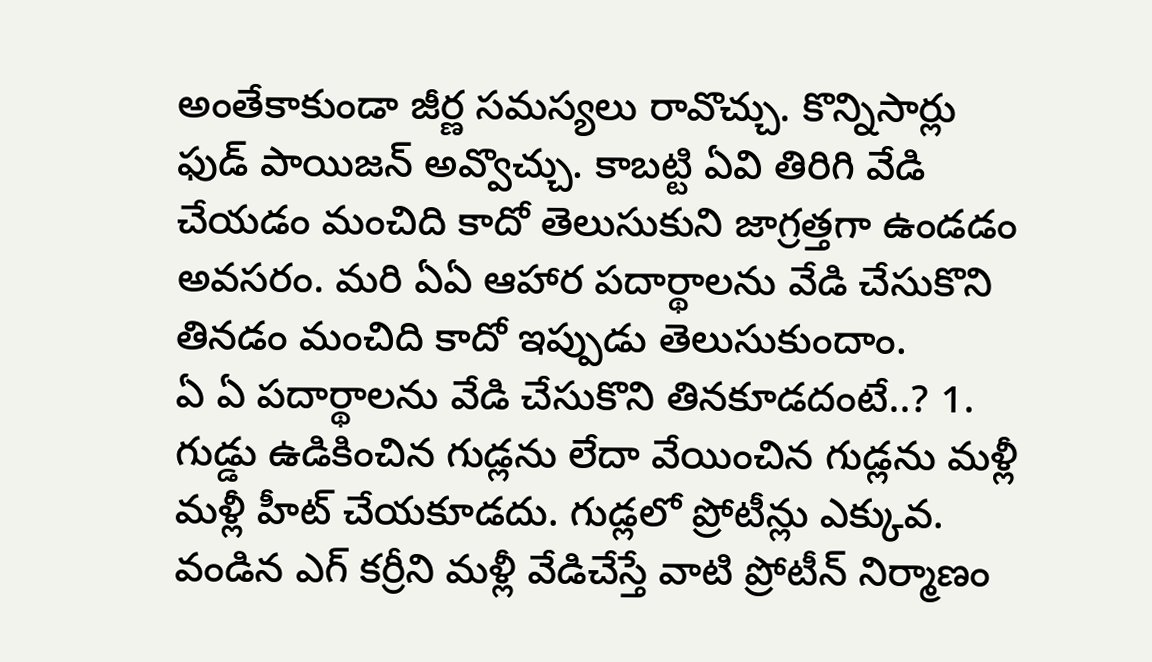అంతేకాకుండా జీర్ణ సమస్యలు రావొచ్చు. కొన్నిసార్లు ఫుడ్ పాయిజన్ అవ్వొచ్చు. కాబట్టి ఏవి తిరిగి వేడి చేయడం మంచిది కాదో తెలుసుకుని జాగ్రత్తగా ఉండడం అవసరం. మరి ఏఏ ఆహార పదార్థాలను వేడి చేసుకొని తినడం మంచిది కాదో ఇప్పుడు తెలుసుకుందాం.
ఏ ఏ పదార్థాలను వేడి చేసుకొని తినకూడదంటే..? 1. గుడ్డు ఉడికించిన గుడ్లను లేదా వేయించిన గుడ్లను మళ్లీ మళ్లీ హీట్ చేయకూడదు. గుడ్లలో ప్రోటీన్లు ఎక్కువ. వండిన ఎగ్ కర్రీని మళ్లీ వేడిచేస్తే వాటి ప్రోటీన్ నిర్మాణం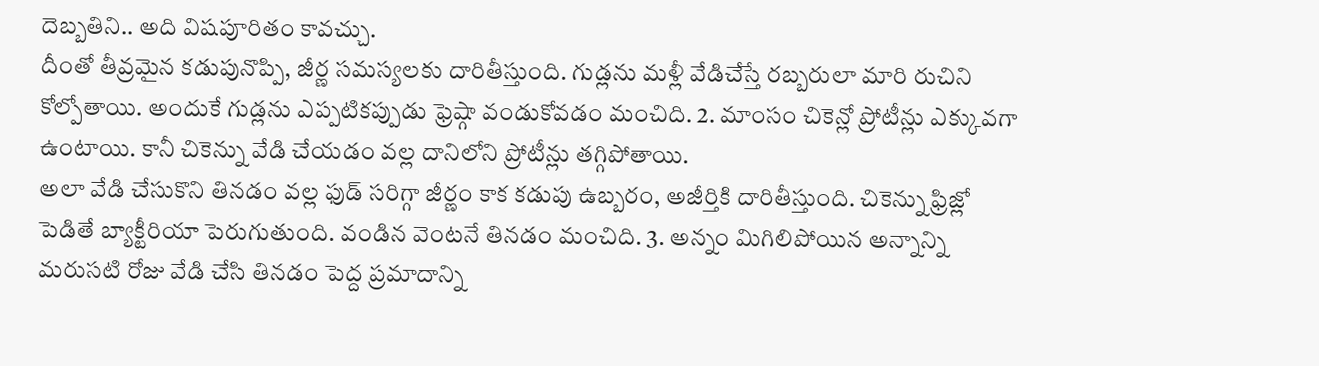దెబ్బతిని.. అది విషపూరితం కావచ్చు.
దీంతో తీవ్రమైన కడుపునొప్పి, జీర్ణ సమస్యలకు దారితీస్తుంది. గుడ్లను మళ్లీ వేడిచేస్తే రబ్బరులా మారి రుచిని కోల్పోతాయి. అందుకే గుడ్లను ఎప్పటికప్పుడు ఫ్రెష్గా వండుకోవడం మంచిది. 2. మాంసం చికెన్లో ప్రోటీన్లు ఎక్కువగా ఉంటాయి. కానీ చికెన్ను వేడి చేయడం వల్ల దానిలోని ప్రోటీన్లు తగ్గిపోతాయి.
అలా వేడి చేసుకొని తినడం వల్ల ఫుడ్ సరిగ్గా జీర్ణం కాక కడుపు ఉబ్బరం, అజీర్తికి దారితీస్తుంది. చికెన్ను ఫ్రిజ్లో పెడితే బ్యాక్టీరియా పెరుగుతుంది. వండిన వెంటనే తినడం మంచిది. 3. అన్నం మిగిలిపోయిన అన్నాన్ని మరుసటి రోజు వేడి చేసి తినడం పెద్ద ప్రమాదాన్ని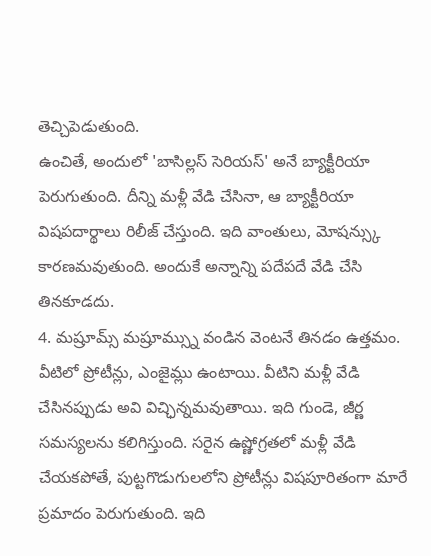తెచ్చిపెడుతుంది.
ఉంచితే, అందులో 'బాసిల్లస్ సెరియస్' అనే బ్యాక్టీరియా పెరుగుతుంది. దీన్ని మళ్లీ వేడి చేసినా, ఆ బ్యాక్టీరియా విషపదార్థాలు రిలీజ్ చేస్తుంది. ఇది వాంతులు, మోషన్స్కు కారణమవుతుంది. అందుకే అన్నాన్ని పదేపదే వేడి చేసి తినకూడదు.
4. మష్రూమ్స్ మష్రూమ్స్ను వండిన వెంటనే తినడం ఉత్తమం. వీటిలో ప్రోటీన్లు, ఎంజైమ్లు ఉంటాయి. వీటిని మళ్లీ వేడి చేసినప్పుడు అవి విచ్ఛిన్నమవుతాయి. ఇది గుండె, జీర్ణ సమస్యలను కలిగిస్తుంది. సరైన ఉష్ణోగ్రతలో మళ్లీ వేడి చేయకపోతే, పుట్టగొడుగులలోని ప్రోటీన్లు విషపూరితంగా మారే ప్రమాదం పెరుగుతుంది. ఇది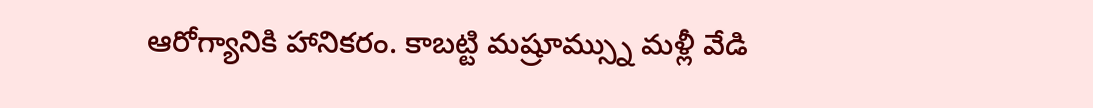ఆరోగ్యానికి హానికరం. కాబట్టి మష్రూమ్స్ను మళ్లీ వేడి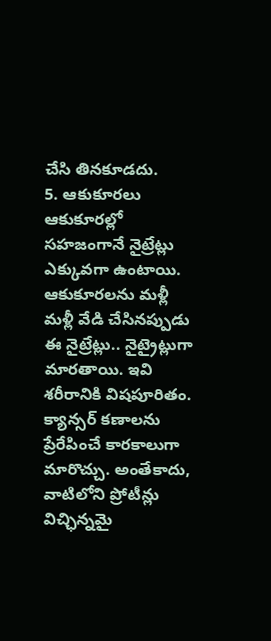చేసి తినకూడదు.
5. ఆకుకూరలు ఆకుకూరల్లో సహజంగానే నైట్రేట్లు ఎక్కువగా ఉంటాయి. ఆకుకూరలను మళ్లీ మళ్లీ వేడి చేసినప్పుడు ఈ నైట్రేట్లు.. నైట్రైట్లుగా మారతాయి. ఇవి శరీరానికి విషపూరితం. క్యాన్సర్ కణాలను ప్రేరేపించే కారకాలుగా మారొచ్చు. అంతేకాదు, వాటిలోని ప్రోటీన్లు విచ్ఛిన్నమై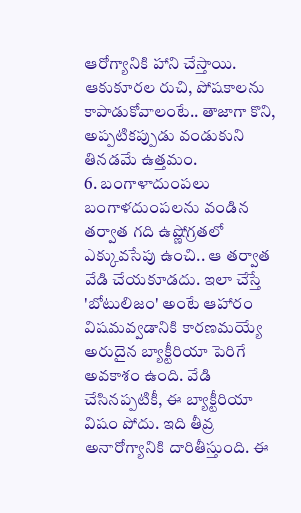ఆరోగ్యానికి హాని చేస్తాయి. ఆకుకూరల రుచి, పోషకాలను కాపాడుకోవాలంటే.. తాజాగా కొని, అప్పటికప్పుడు వండుకుని తినడమే ఉత్తమం.
6. బంగాళాదుంపలు బంగాళదుంపలను వండిన తర్వాత గది ఉష్ణోగ్రతలో ఎక్కువసేపు ఉంచి.. ఆ తర్వాత వేడి చేయకూడదు. ఇలా చేస్తే 'బోటులిజం' అంటే ఆహారం విషమవ్వడానికి కారణమయ్యే అరుదైన బ్యాక్టీరియా పెరిగే అవకాశం ఉంది. వేడి చేసినప్పటికీ, ఈ బ్యాక్టీరియా విషం పోదు. ఇది తీవ్ర అనారోగ్యానికి దారితీస్తుంది. ఈ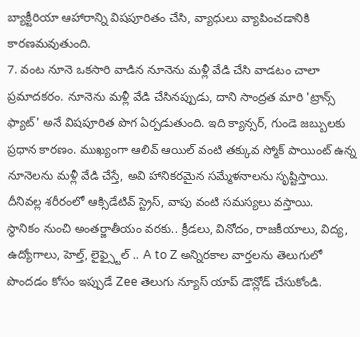బ్యాక్టీరియా ఆహారాన్ని విషపూరితం చేసి, వ్యాధులు వ్యాపించడానికి కారణమవుతుంది.
7. వంట నూనె ఒకసారి వాడిన నూనెను మళ్లీ వేడి చేసి వాడటం చాలా ప్రమాదకరం. నూనెను మళ్లీ వేడి చేసినప్పుడు, దాని సాంద్రత మారి 'ట్రాన్స్ ఫ్యాట్' అనే విషపూరిత పొగ ఏర్పడుతుంది. ఇది క్యాన్సర్, గుండె జబ్బులకు ప్రధాన కారణం. ముఖ్యంగా ఆలివ్ ఆయిల్ వంటి తక్కువ స్మోక్ పాయింట్ ఉన్న నూనెలను మళ్లీ వేడి చేస్తే, అవి హానికరమైన సమ్మేళనాలను సృష్టిస్తాయి. దీనివల్ల శరీరంలో ఆక్సిడేటివ్ స్ట్రెస్, వాపు వంటి సమస్యలు వస్తాయి.
స్థానికం నుంచి అంతర్జాతీయం వరకు.. క్రీడలు, వినోదం, రాజకీయాలు, విద్య, ఉద్యోగాలు, హెల్త్, లైఫ్స్టైల్ .. A to Z అన్నిరకాల వార్తలను తెలుగులో పొందడం కోసం ఇప్పుడే Zee తెలుగు న్యూస్ యాప్ డౌన్లోడ్ చేసుకోండి.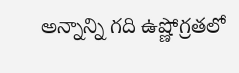అన్నాన్ని గది ఉష్ణోగ్రతలో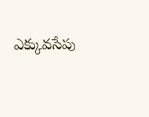ఎక్కువసేపు